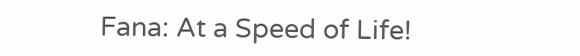Fana: At a Speed of Life!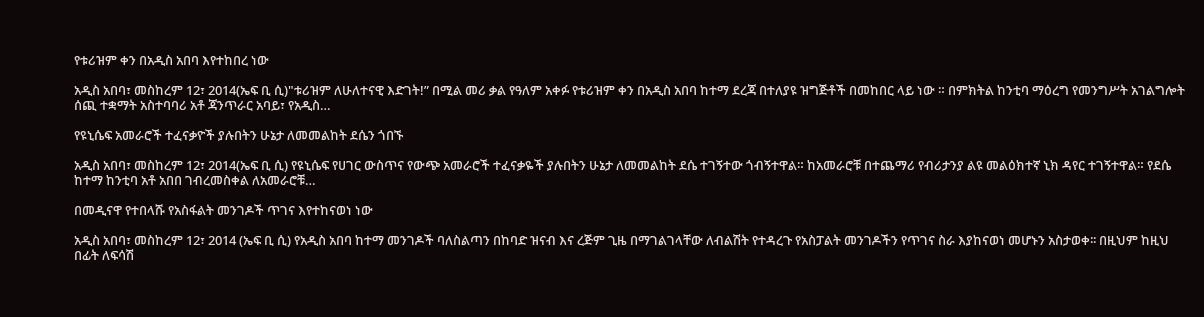የቱሪዝም ቀን በአዲስ አበባ እየተከበረ ነው

አዲስ አበባ፣ መስከረም 12፣ 2014(ኤፍ ቢ ሲ)"ቱሪዝም ለሁለተናዊ እድገት!” በሚል መሪ ቃል የዓለም አቀፉ የቱሪዝም ቀን በአዲስ አበባ ከተማ ደረጃ በተለያዩ ዝግጅቶች በመከበር ላይ ነው ። በምክትል ከንቲባ ማዕረግ የመንግሥት አገልግሎት ሰጪ ተቋማት አስተባባሪ አቶ ጃንጥራር አባይ፣ የአዲስ…

የዩኒሴፍ አመራሮች ተፈናቃዮች ያሉበትን ሁኔታ ለመመልከት ደሴን ጎበኙ

አዲስ አበባ፣ መስከረም 12፣ 2014(ኤፍ ቢ ሲ) የዩኒሴፍ የሀገር ውስጥና የውጭ አመራሮች ተፈናቃዬች ያሉበትን ሁኔታ ለመመልከት ደሴ ተገኝተው ጎብኝተዋል። ከአመራሮቹ በተጨማሪ የብሪታንያ ልዩ መልዕክተኛ ኒክ ዳየር ተገኝተዋል። የደሴ ከተማ ከንቲባ አቶ አበበ ገብረመስቀል ለአመራሮቹ…

በመዲናዋ የተበላሹ የአስፋልት መንገዶች ጥገና እየተከናወነ ነው

አዲስ አበባ፣ መስከረም 12፣ 2014 (ኤፍ ቢ ሲ) የአዲስ አበባ ከተማ መንገዶች ባለስልጣን በከባድ ዝናብ እና ረጅም ጊዜ በማገልገላቸው ለብልሽት የተዳረጉ የአስፓልት መንገዶችን የጥገና ስራ እያከናወነ መሆኑን አስታወቀ፡፡ በዚህም ከዚህ በፊት ለፍሳሽ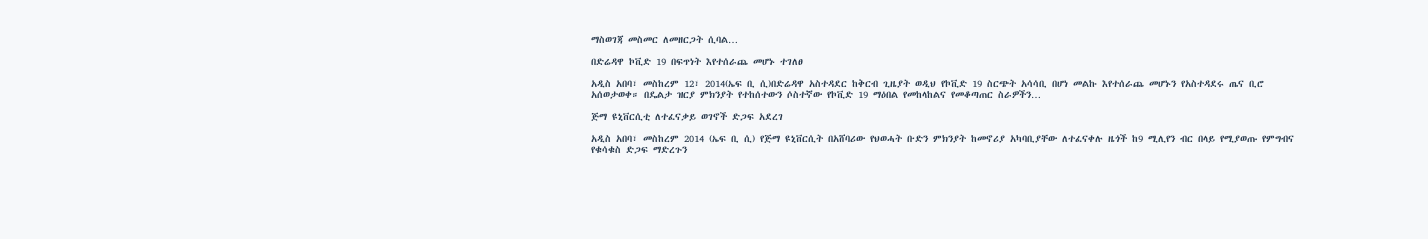ማስወገጃ መስመር ለመዘርጋት ሲባል…

በድሬዳዋ ኮቪድ 19 በፍጥነት እየተሰራጨ መሆኑ ተገለፀ

አዲስ አበባ፣ መስከረም 12፣ 2014(ኤፍ ቢ ሲ)በድሬዳዋ አስተዳደር ከቅርብ ጊዜያት ወዲህ የኮቪድ 19 ስርጭት አሳሳቢ በሆነ መልኩ እየተሰራጨ መሆኑን የአስተዳደሩ ጤና ቢሮ አሰወታወቀ። በዴልታ ዝርያ ምክንያት የተከሰተውን ሶስተኛው የኮቪድ 19 ማዕበል የመከላከልና የመቆጣጠር ስራዎችን…

ጅማ ዩኒቨርሲቲ ለተፈናቃይ ወገኖች ድጋፍ አደረገ

አዲስ አበባ፣ መስከረም 2014 (ኤፍ ቢ ሲ) የጅማ ዩኒቨርሲት በአሸባሪው የህወሓት ቡድን ምክንያት ከመኖሪያ አካባቢያቸው ለተፈናቀሉ ዜጎች ከ9 ሚሊየን ብር በላይ የሚያወጡ የምግብና የቁሳቁስ ድጋፍ ማድረጉን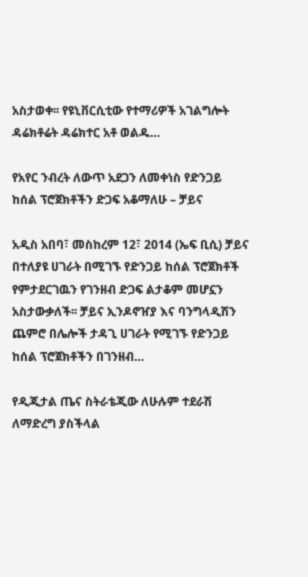አስታወቀ፡፡ የዩኒቨርሲቲው የተማሪዎች አገልግሎት ዳሬክቶሬት ዳሬክተር አቶ ወልዱ…

የአየር ንብረት ለውጥ አደጋን ለመቀነስ የድንጋይ ከሰል ፕሮጀክቶችን ድጋፍ አቆማለሁ – ቻይና

አዲስ አበባ፣ መስከረም 12፣ 2014 (ኤፍ ቢሲ) ቻይና በተለያዩ ሀገራት በሚገኙ የድንጋይ ከሰል ፕሮጀክቶች የምታደርገዉን የገንዘብ ድጋፍ ልታቆም መሆኗን አስታውቃለች፡፡ ቻይና ኢንዶኖዠያ እና ባንግላዲሽን ጨምሮ በሌሎች ታዳጊ ሀገራት የሚገኙ የድንጋይ ከሰል ፕሮጀክቶችን በገንዘብ…

የዲጂታል ጤና ስትራቴጂው ለሁሉም ተደራሽ ለማድረግ ያስችላል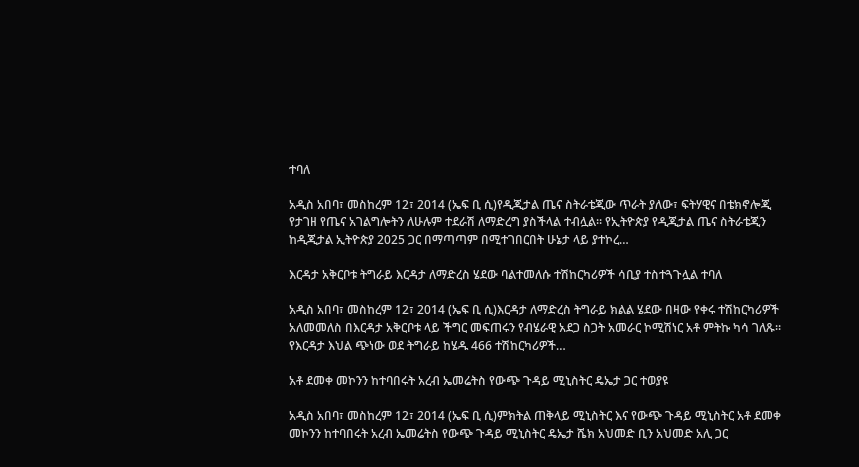ተባለ

አዲስ አበባ፣ መስከረም 12፣ 2014 (ኤፍ ቢ ሲ)የዲጂታል ጤና ስትራቴጂው ጥራት ያለው፣ ፍትሃዊና በቴክኖሎጂ የታገዘ የጤና አገልግሎትን ለሁሉም ተደራሽ ለማድረግ ያስችላል ተብሏል። የኢትዮጵያ የዲጂታል ጤና ስትራቴጂን ከዲጂታል ኢትዮጵያ 2025 ጋር በማጣጣም በሚተገበርበት ሁኔታ ላይ ያተኮረ…

እርዳታ አቅርቦቱ ትግራይ እርዳታ ለማድረስ ሄደው ባልተመለሱ ተሽከርካሪዎች ሳቢያ ተስተጓጉሏል ተባለ

አዲስ አበባ፣ መስከረም 12፣ 2014 (ኤፍ ቢ ሲ)እርዳታ ለማድረስ ትግራይ ክልል ሄደው በዛው የቀሩ ተሽከርካሪዎች አለመመለስ በእርዳታ አቅርቦቱ ላይ ችግር መፍጠሩን የብሄራዊ አደጋ ስጋት አመራር ኮሚሽነር አቶ ምትኩ ካሳ ገለጹ። የእርዳታ እህል ጭነው ወደ ትግራይ ከሄዱ 466 ተሽከርካሪዎች…

አቶ ደመቀ መኮንን ከተባበሩት አረብ ኤመሬትስ የውጭ ጉዳይ ሚኒስትር ዴኤታ ጋር ተወያዩ

አዲስ አበባ፣ መስከረም 12፣ 2014 (ኤፍ ቢ ሲ)ምክትል ጠቅላይ ሚኒስትር እና የውጭ ጉዳይ ሚኒስትር አቶ ደመቀ መኮንን ከተባበሩት አረብ ኤመሬትስ የውጭ ጉዳይ ሚኒስትር ዴኤታ ሼክ አህመድ ቢን አህመድ አሊ ጋር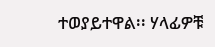ተወያይተዋል፡፡ ሃላፊዎቹ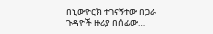በኒውዮርክ ተገናኝተው በጋራ ጉዳዮች ዙሪያ በሰፊው…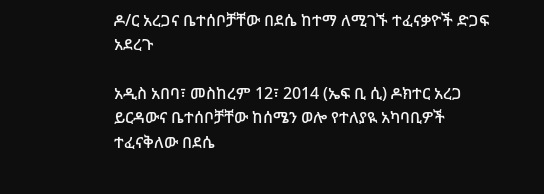ዶ/ር አረጋና ቤተሰቦቻቸው በደሴ ከተማ ለሚገኙ ተፈናቃዮች ድጋፍ አደረጉ

አዲስ አበባ፣ መስከረም 12፣ 2014 (ኤፍ ቢ ሲ) ዶክተር አረጋ ይርዳውና ቤተሰቦቻቸው ከሰሜን ወሎ የተለያዪ አካባቢዎች ተፈናቅለው በደሴ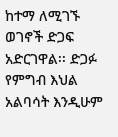ከተማ ለሚገኙ ወገኖች ድጋፍ አድርገዋል፡፡ ድጋፉ የምግብ እህል አልባሳት እንዲሁም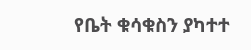የቤት ቁሳቁስን ያካተተ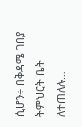ሲሆን÷ በቅዳሜ ገበያ ትምህርት ቤት ለተጠለሉ…